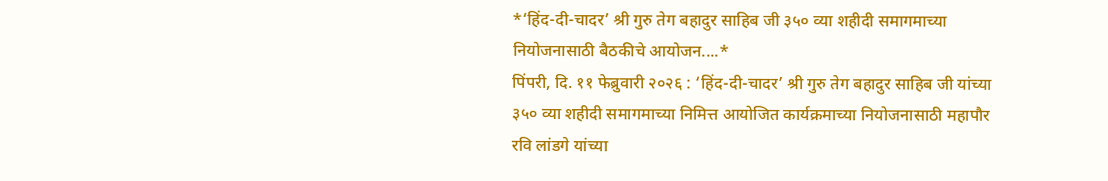*‘हिंद-दी-चादर’ श्री गुरु तेग बहादुर साहिब जी ३५० व्या शहीदी समागमाच्या नियोजनासाठी बैठकीचे आयोजन....*
पिंपरी, दि. ११ फेब्रुवारी २०२६ : ‘हिंद-दी-चादर’ श्री गुरु तेग बहादुर साहिब जी यांच्या ३५० व्या शहीदी समागमाच्या निमित्त आयोजित कार्यक्रमाच्या नियोजनासाठी महापौर रवि लांडगे यांच्या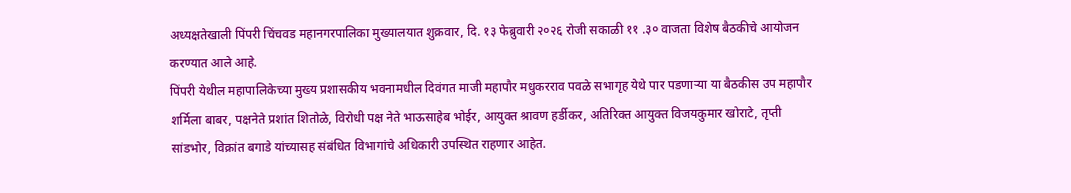अध्यक्षतेखाली पिंपरी चिंचवड महानगरपालिका मुख्यालयात शुक्रवार, दि. १३ फेब्रुवारी २०२६ रोजी सकाळी ११ .३० वाजता विशेष बैठकीचे आयोजन करण्यात आले आहे.
पिंपरी येथील महापालिकेच्या मुख्य प्रशासकीय भवनामधील दिवंगत माजी महापौर मधुकरराव पवळे सभागृह येथे पार पडणाऱ्या या बैठकीस उप महापौर शर्मिला बाबर, पक्षनेते प्रशांत शितोळे, विरोधी पक्ष नेते भाऊसाहेब भोईर, आयुक्त श्रावण हर्डीकर, अतिरिक्त आयुक्त विजयकुमार खोराटे, तृप्ती सांडभोर, विक्रांत बगाडे यांच्यासह संबंधित विभागांचे अधिकारी उपस्थित राहणार आहेत.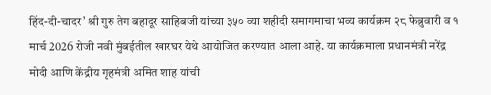हिंद-दी-चादर’ श्री गुरु तेग बहादूर साहिबजी यांच्या ३५० व्या शहीदी समागमाचा भव्य कार्यक्रम २८ फेब्रुवारी व १ मार्च 2026 रोजी नवी मुंबईतील खारघर येथे आयोजित करण्यात आला आहे. या कार्यक्रमाला प्रधानमंत्री नरेंद्र मोदी आणि केंद्रीय गृहमंत्री अमित शाह यांची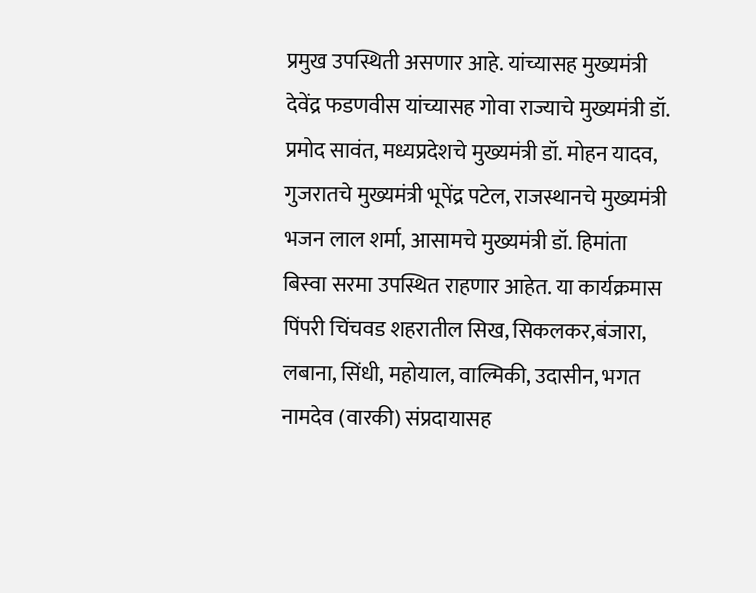प्रमुख उपस्थिती असणार आहे. यांच्यासह मुख्यमंत्री देवेंद्र फडणवीस यांच्यासह गोवा राज्याचे मुख्यमंत्री डॉ. प्रमोद सावंत, मध्यप्रदेशचे मुख्यमंत्री डॉ. मोहन यादव, गुजरातचे मुख्यमंत्री भूपेंद्र पटेल, राजस्थानचे मुख्यमंत्री भजन लाल शर्मा, आसामचे मुख्यमंत्री डॉ. हिमांता बिस्वा सरमा उपस्थित राहणार आहेत. या कार्यक्रमास पिंपरी चिंचवड शहरातील सिख, सिकलकर,बंजारा, लबाना, सिंधी, महोयाल, वाल्मिकी, उदासीन, भगत नामदेव (वारकी) संप्रदायासह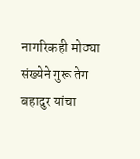नागरिकही मोठ्या संख्येने गुरू तेग बहादुर यांचा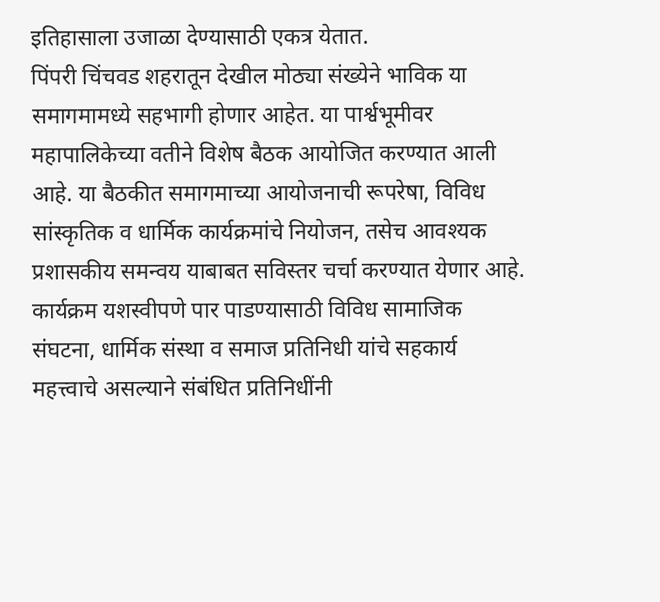इतिहासाला उजाळा देण्यासाठी एकत्र येतात.
पिंपरी चिंचवड शहरातून देखील मोठ्या संख्येने भाविक या समागमामध्ये सहभागी होणार आहेत. या पार्श्वभूमीवर महापालिकेच्या वतीने विशेष बैठक आयोजित करण्यात आली आहे. या बैठकीत समागमाच्या आयोजनाची रूपरेषा, विविध सांस्कृतिक व धार्मिक कार्यक्रमांचे नियोजन, तसेच आवश्यक प्रशासकीय समन्वय याबाबत सविस्तर चर्चा करण्यात येणार आहे. कार्यक्रम यशस्वीपणे पार पाडण्यासाठी विविध सामाजिक संघटना, धार्मिक संस्था व समाज प्रतिनिधी यांचे सहकार्य महत्त्वाचे असल्याने संबंधित प्रतिनिधींनी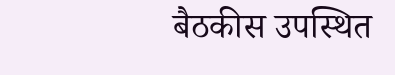बैठकीस उपस्थित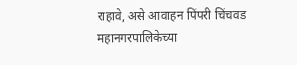राहावे, असे आवाहन पिंपरी चिंचवड महानगरपालिकेच्या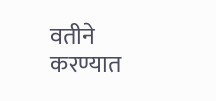वतीने करण्यात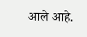आले आहे.